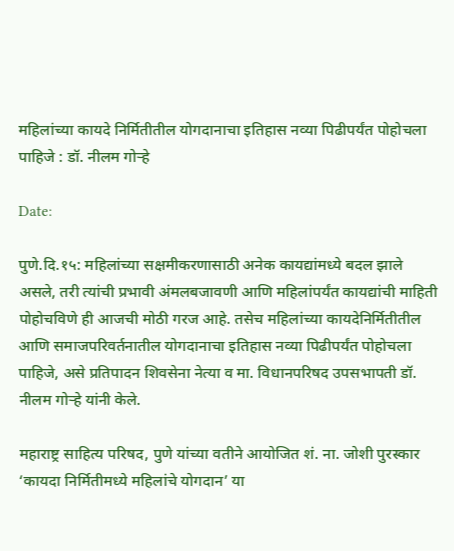महिलांच्या कायदे निर्मितीतील योगदानाचा इतिहास नव्या पिढीपर्यंत पोहोचला पाहिजे : डॉ. नीलम गोऱ्हे

Date:

पुणे.दि.१५: महिलांच्या सक्षमीकरणासाठी अनेक कायद्यांमध्ये बदल झाले असले, तरी त्यांची प्रभावी अंमलबजावणी आणि महिलांपर्यंत कायद्यांची माहिती पोहोचविणे ही आजची मोठी गरज आहे. तसेच महिलांच्या कायदेनिर्मितीतील आणि समाजपरिवर्तनातील योगदानाचा इतिहास नव्या पिढीपर्यंत पोहोचला पाहिजे, असे प्रतिपादन शिवसेना नेत्या व मा. विधानपरिषद उपसभापती डॉ. नीलम गोऱ्हे यांनी केले.

महाराष्ट्र साहित्य परिषद, पुणे यांच्या वतीने आयोजित शं. ना. जोशी पुरस्कार ‘कायदा निर्मितीमध्ये महिलांचे योगदान’ या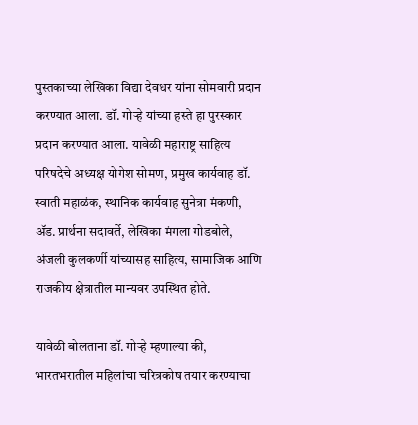पुस्तकाच्या लेखिका विद्या देवधर यांना सोमवारी प्रदान करण्यात आला. डॉ. गोऱ्हे यांच्या हस्ते हा पुरस्कार प्रदान करण्यात आला. यावेळी महाराष्ट्र साहित्य परिषदेचे अध्यक्ष योगेश सोमण, प्रमुख कार्यवाह डॉ. स्वाती महाळंक, स्थानिक कार्यवाह सुनेत्रा मंकणी, ॲड. प्रार्थना सदावर्ते, लेखिका मंगला गोडबोले, अंजली कुलकर्णी यांच्यासह साहित्य, सामाजिक आणि राजकीय क्षेत्रातील मान्यवर उपस्थित होते.

यावेळी बोलताना डॉ. गोऱ्हे म्हणाल्या की, भारतभरातील महिलांचा चरित्रकोष तयार करण्याचा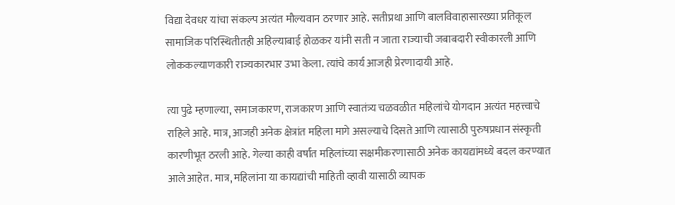विद्या देवधर यांचा संकल्प अत्यंत मौल्यवान ठरणार आहे. सतीप्रथा आणि बालविवाहासारख्या प्रतिकूल सामाजिक परिस्थितीतही अहिल्याबाई होळकर यांनी सती न जाता राज्याची जबाबदारी स्वीकारली आणि लोककल्याणकारी राज्यकारभार उभा केला. त्यांचे कार्य आजही प्रेरणादायी आहे.

त्या पुढे म्हणाल्या, समाजकारण, राजकारण आणि स्वातंत्र्य चळवळीत महिलांचे योगदान अत्यंत महत्त्वाचे राहिले आहे. मात्र, आजही अनेक क्षेत्रांत महिला मागे असल्याचे दिसते आणि त्यासाठी पुरुषप्रधान संस्कृती कारणीभूत ठरली आहे. गेल्या काही वर्षांत महिलांच्या सक्षमीकरणासाठी अनेक कायद्यांमध्ये बदल करण्यात आले आहेत. मात्र, महिलांना या कायद्यांची माहिती व्हावी यासाठी व्यापक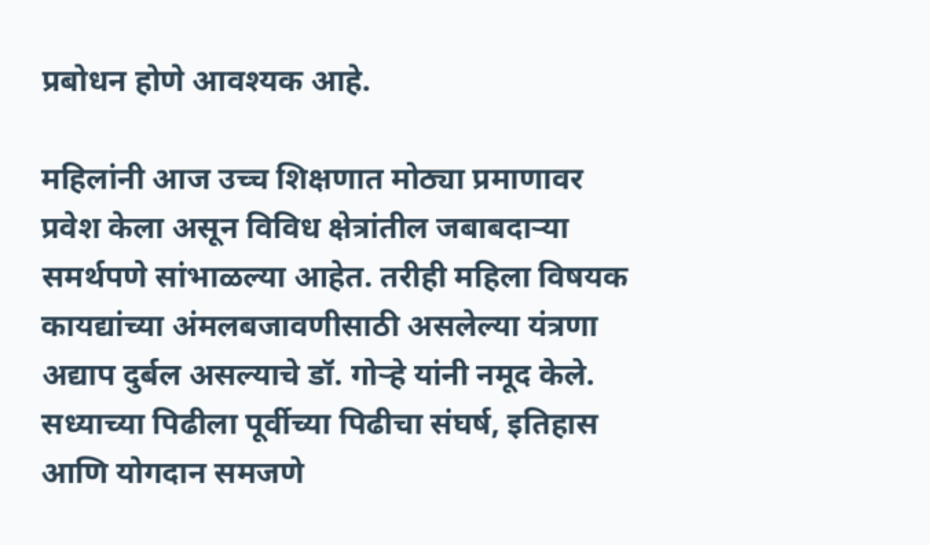प्रबोधन होणे आवश्यक आहे.

महिलांनी आज उच्च शिक्षणात मोठ्या प्रमाणावर प्रवेश केला असून विविध क्षेत्रांतील जबाबदाऱ्या समर्थपणे सांभाळल्या आहेत. तरीही महिला विषयक कायद्यांच्या अंमलबजावणीसाठी असलेल्या यंत्रणा अद्याप दुर्बल असल्याचे डॉ. गोऱ्हे यांनी नमूद केले. सध्याच्या पिढीला पूर्वीच्या पिढीचा संघर्ष, इतिहास आणि योगदान समजणे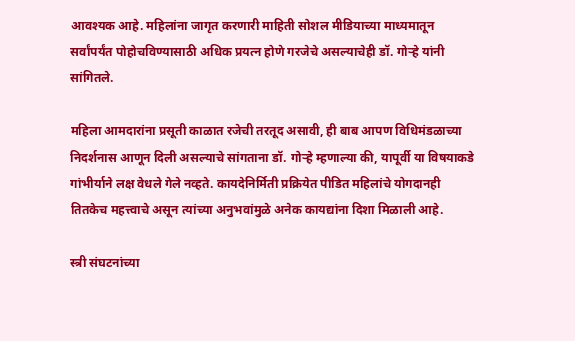आवश्यक आहे. महिलांना जागृत करणारी माहिती सोशल मीडियाच्या माध्यमातून सर्वांपर्यंत पोहोचविण्यासाठी अधिक प्रयत्न होणे गरजेचे असल्याचेही डॉ. गोऱ्हे यांनी सांगितले.

महिला आमदारांना प्रसूती काळात रजेची तरतूद असावी, ही बाब आपण विधिमंडळाच्या निदर्शनास आणून दिली असल्याचे सांगताना डॉ. गोऱ्हे म्हणाल्या की, यापूर्वी या विषयाकडे गांभीर्याने लक्ष वेधले गेले नव्हते. कायदेनिर्मिती प्रक्रियेत पीडित महिलांचे योगदानही तितकेच महत्त्वाचे असून त्यांच्या अनुभवांमुळे अनेक कायद्यांना दिशा मिळाली आहे.

स्त्री संघटनांच्या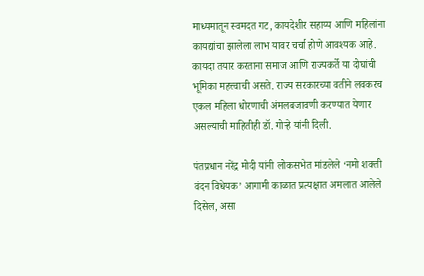माध्यमातून स्वमदत गट, कायदेशीर सहाय्य आणि महिलांना कायद्यांचा झालेला लाभ यावर चर्चा होणे आवश्यक आहे. कायदा तयार करताना समाज आणि राज्यकर्ते या दोघांची भूमिका महत्त्वाची असते. राज्य सरकारच्या वतीने लवकरच एकल महिला धोरणाची अंमलबजावणी करण्यात येणार असल्याची माहितीही डॉ. गोऱ्हे यांनी दिली.

पंतप्रधान नरेंद्र मोदी यांनी लोकसभेत मांडलेले ‘नमो शक्ती वंदन विधेयक’ आगामी काळात प्रत्यक्षात अमलात आलेले दिसेल, असा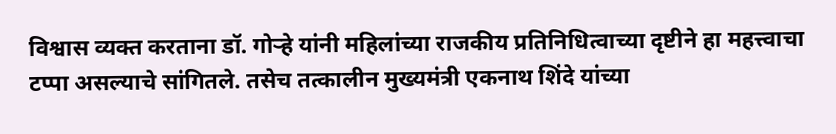विश्वास व्यक्त करताना डॉ. गोऱ्हे यांनी महिलांच्या राजकीय प्रतिनिधित्वाच्या दृष्टीने हा महत्त्वाचा टप्पा असल्याचे सांगितले. तसेच तत्कालीन मुख्यमंत्री एकनाथ शिंदे यांच्या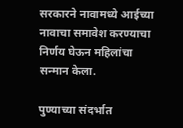सरकारने नावामध्ये आईच्या नावाचा समावेश करण्याचा निर्णय घेऊन महिलांचा सन्मान केला.

पुण्याच्या संदर्भात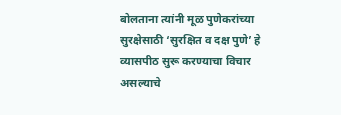बोलताना त्यांनी मूळ पुणेकरांच्या सुरक्षेसाठी ‘सुरक्षित व दक्ष पुणे’ हे व्यासपीठ सुरू करण्याचा विचार असल्याचे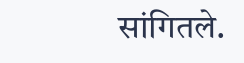सांगितले.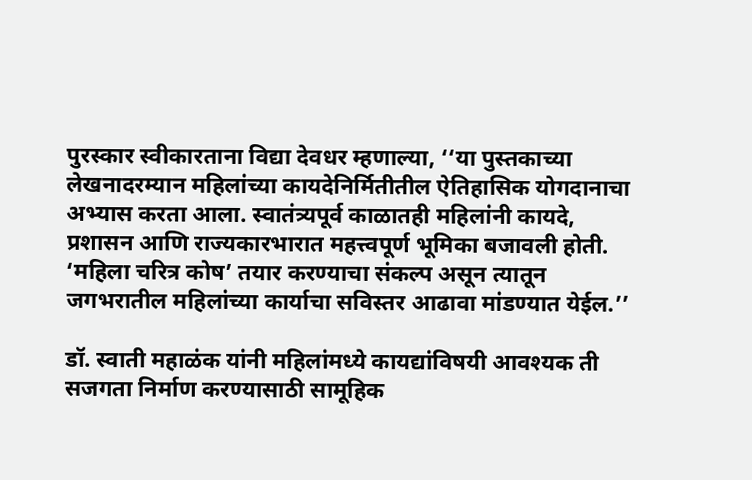पुरस्कार स्वीकारताना विद्या देवधर म्हणाल्या, ‘‘या पुस्तकाच्या लेखनादरम्यान महिलांच्या कायदेनिर्मितीतील ऐतिहासिक योगदानाचा अभ्यास करता आला. स्वातंत्र्यपूर्व काळातही महिलांनी कायदे, प्रशासन आणि राज्यकारभारात महत्त्वपूर्ण भूमिका बजावली होती. ‘महिला चरित्र कोष’ तयार करण्याचा संकल्प असून त्यातून जगभरातील महिलांच्या कार्याचा सविस्तर आढावा मांडण्यात येईल.’’

डॉ. स्वाती महाळंक यांनी महिलांमध्ये कायद्यांविषयी आवश्यक ती सजगता निर्माण करण्यासाठी सामूहिक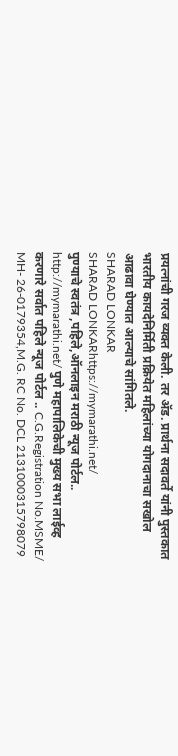प्रयत्नांची गरज व्यक्त केली. तर ॲड. प्रार्थना सदावर्ते यांनी पुस्तकात भारतीय कायदेनिर्मिती प्रक्रियेत महिलांच्या योगदानाचा सखोल आढावा घेण्यात आल्याचे सांगितले.
SHARAD LONKAR
SHARAD LONKARhttps://mymarathi.net/
पुण्याचे स्वतंत्र ,पहिले,ऑनलाइन मराठी न्यूज पोर्टल.. http://mymarathi.net/ पुणे महापालिकेची मुख्य सभा लाईव्ह करणारे सर्वात पहिले न्यूज पोर्टल .. C.G.Registration No.MSME/ MH- 26-0179354,M.G. RC No. DCL 2131000315798079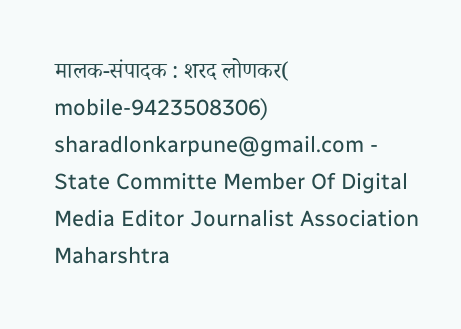मालक-संपादक : शरद लोणकर( mobile-9423508306) sharadlonkarpune@gmail.com - State Committe Member Of Digital Media Editor Journalist Association Maharshtra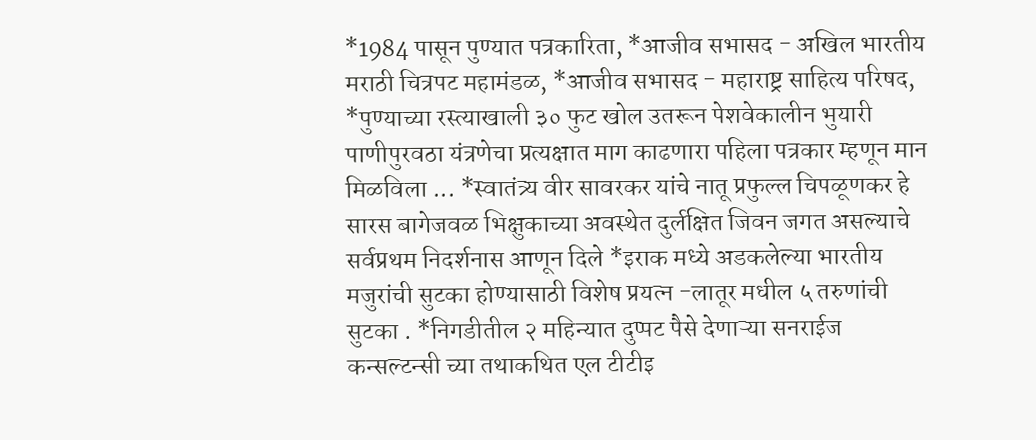*1984 पासून पुण्यात पत्रकारिता, *आजीव सभासद - अखिल भारतीय मराठी चित्रपट महामंडळ, *आजीव सभासद - महाराष्ट्र साहित्य परिषद, *पुण्याच्या रस्त्याखाली ३० फुट खोल उतरून पेशवेकालीन भुयारी पाणीपुरवठा यंत्रणेचा प्रत्यक्षात माग काढणारा पहिला पत्रकार म्हणून मान मिळविला ... *स्वातंत्र्य वीर सावरकर यांचे नातू प्रफुल्ल चिपळूणकर हे सारस बागेजवळ भिक्षुकाच्या अवस्थेत दुर्लक्षित जिवन जगत असल्याचे सर्वप्रथम निदर्शनास आणून दिले *इराक मध्ये अडकलेल्या भारतीय मजुरांची सुटका होण्यासाठी विशेष प्रयत्न -लातूर मधील ५ तरुणांची सुटका . *निगडीतील २ महिन्यात दुप्पट पैसे देणाऱ्या सनराईज कन्सल्टन्सी च्या तथाकथित एल टीटीइ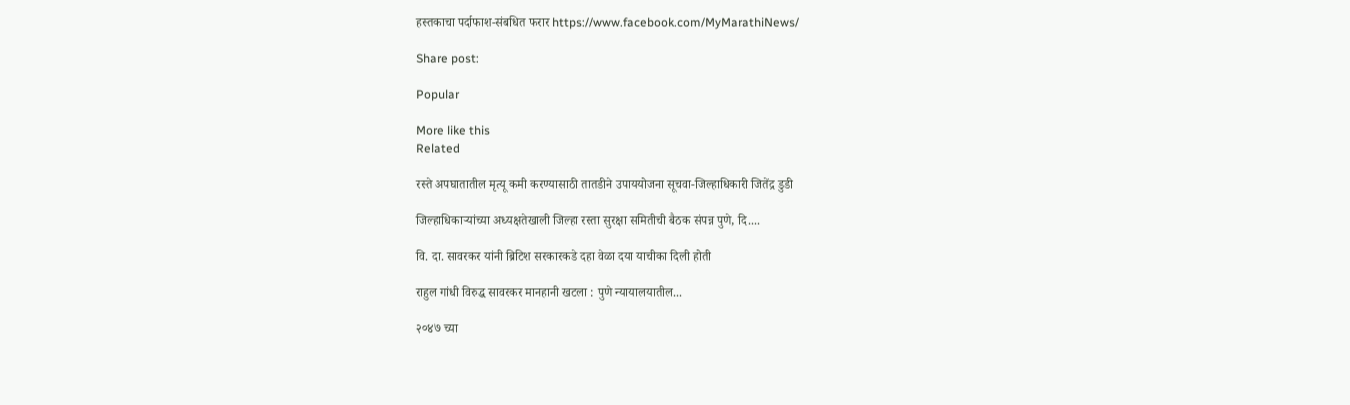हस्तकाचा पर्दाफाश-संबधित फरार https://www.facebook.com/MyMarathiNews/

Share post:

Popular

More like this
Related

रस्ते अपघातातील मृत्यू कमी करण्यासाठी तातडीने उपाययोजना सूचवा-जिल्हाधिकारी जितेंद्र डुडी

जिल्हाधिकाऱ्यांच्या अध्यक्षतेखाली जिल्हा रस्ता सुरक्षा समितीची बैठक संपन्न पुणे, दि....

वि. दा. सावरकर यांनी ब्रिटिश सरकारकडे दहा वेळा दया याचीका दिली होती

राहुल गांधी विरुद्ध सावरकर मानहानी खटला : पुणे न्यायालयातील...

२०४७ च्या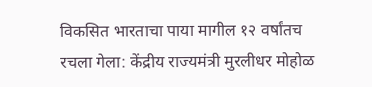विकसित भारताचा पाया मागील १२ वर्षांतच रचला गेला: केंद्रीय राज्यमंत्री मुरलीधर मोहोळ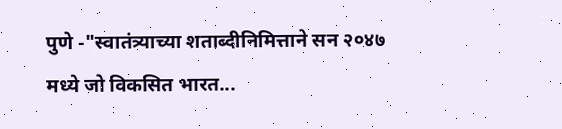पुणे -"स्वातंत्र्याच्या शताब्दीनिमित्ताने सन २०४७ मध्ये जो विकसित भारत...